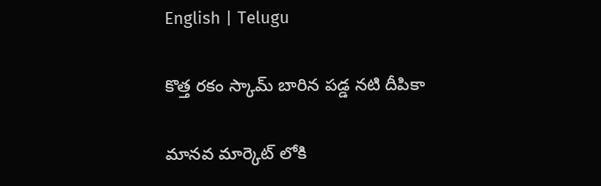English | Telugu

కొత్త రకం స్కామ్ బారిన పడ్డ నటి దీపికా

మానవ మార్కెట్ లోకి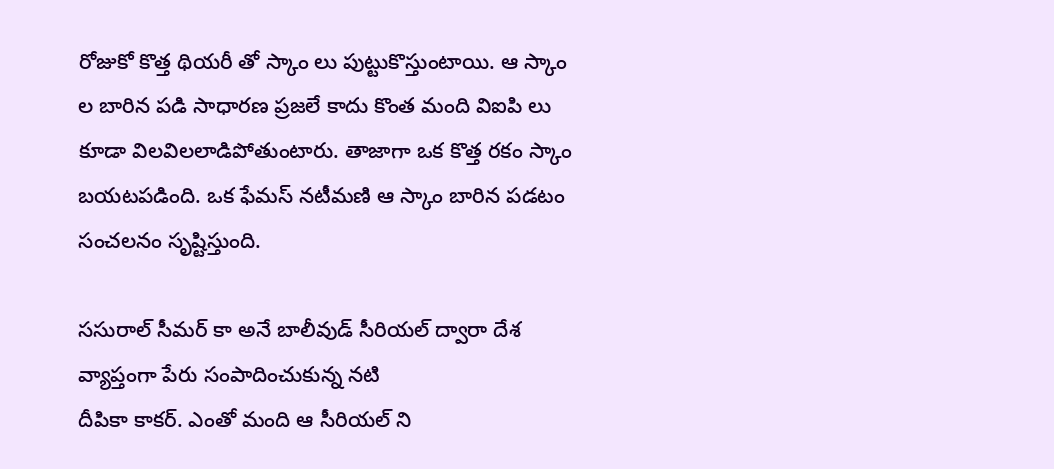రోజుకో కొత్త థియరీ తో స్కాం లు పుట్టుకొస్తుంటాయి. ఆ స్కాం ల బారిన పడి సాధారణ ప్రజలే కాదు కొంత మంది విఐపి లు కూడా విలవిలలాడిపోతుంటారు. తాజాగా ఒక కొత్త రకం స్కాం బయటపడింది. ఒక ఫేమస్ నటీమణి ఆ స్కాం బారిన పడటం సంచలనం సృష్టిస్తుంది.

ససురాల్ సీమర్ కా అనే బాలీవుడ్ సీరియల్ ద్వారా దేశ వ్యాప్తంగా పేరు సంపాదించుకున్న నటి
దీపికా కాకర్. ఎంతో మంది ఆ సీరియల్ ని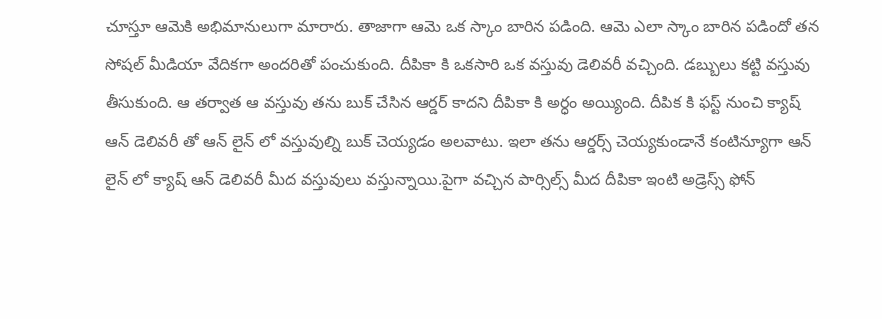చూస్తూ ఆమెకి అభిమానులుగా మారారు. తాజాగా ఆమె ఒక స్కాం బారిన పడింది. ఆమె ఎలా స్కాం బారిన పడిందో తన సోషల్ మీడియా వేదికగా అందరితో పంచుకుంది. దీపికా కి ఒకసారి ఒక వస్తువు డెలివరీ వచ్చింది. డబ్బులు కట్టి వస్తువు తీసుకుంది. ఆ తర్వాత ఆ వస్తువు తను బుక్ చేసిన ఆర్డర్ కాదని దీపికా కి అర్ధం అయ్యింది. దీపిక కి ఫస్ట్ నుంచి క్యాష్ ఆన్ డెలివరీ తో ఆన్ లైన్ లో వస్తువుల్ని బుక్ చెయ్యడం అలవాటు. ఇలా తను ఆర్డర్స్ చెయ్యకుండానే కంటిన్యూగా ఆన్ లైన్ లో క్యాష్ ఆన్ డెలివరీ మీద వస్తువులు వస్తున్నాయి.పైగా వచ్చిన పార్సిల్స్ మీద దీపికా ఇంటి అడ్రెస్స్ ఫోన్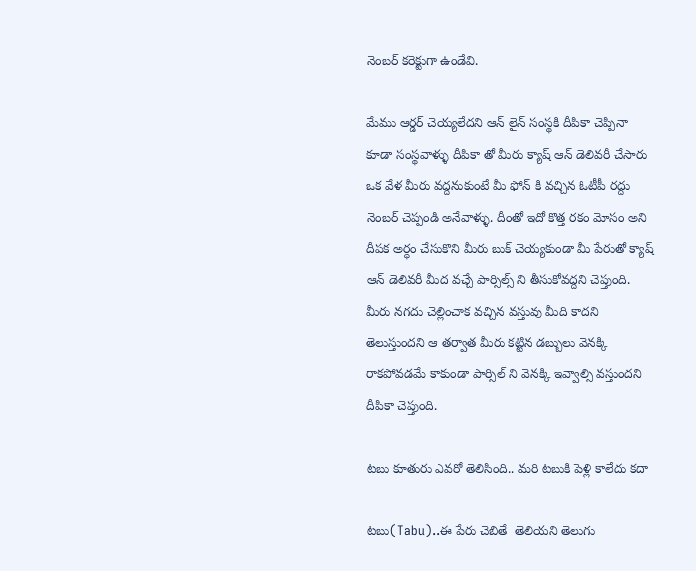నెంబర్ కరెక్టుగా ఉండేవి.

మేము ఆర్డర్ చెయ్యలేదని ఆన్ లైన్ సంస్థకి దీపికా చెప్పినా కూడా సంస్థవాళ్ళు దీపికా తో మీరు క్యాష్ ఆన్ డెలివరీ చేసారు ఒక వేళ మీరు వద్దనుకుంటే మీ ఫోన్ కి వచ్చిన ఓటీపీ రద్దు నెంబర్ చెప్పండి అనేవాళ్ళు. దీంతో ఇదో కొత్త రకం మోసం అని దీపక అర్ధం చేసుకొని మీరు బుక్ చెయ్యకుండా మీ పేరుతో క్యాష్ ఆన్ డెలివరీ మీద వచ్చే పార్సిల్స్ ని తీసుకోవద్దని చెప్తుంది. మీరు నగదు చెల్లించాక వచ్చిన వస్తువు మీది కాదని తెలుస్తుందని ఆ తర్వాత మీరు కట్టిన డబ్బులు వెనక్కి రాకపోవడమే కాకుండా పార్సిల్ ని వెనక్కి ఇవ్వాల్సి వస్తుందని దీపికా చెప్తుంది.

టబు కూతురు ఎవరో తెలిసింది.. మరి టబుకి పెళ్లి కాలేదు కదా

టబు(Tabu)..ఈ పేరు చెబితే  తెలియని తెలుగు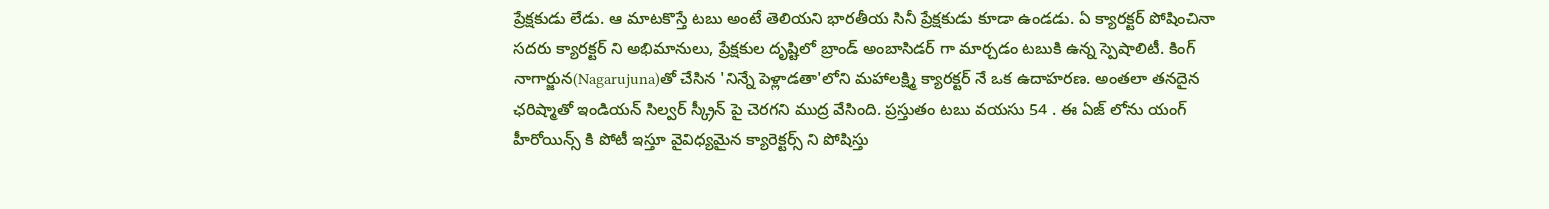ప్రేక్షకుడు లేడు. ఆ మాటకొస్తే టబు అంటే తెలియని భారతీయ సినీ ప్రేక్షకుడు కూడా ఉండడు. ఏ క్యారక్టర్ పోషించినా సదరు క్యారక్టర్ ని అభిమానులు, ప్రేక్షకుల దృష్టిలో బ్రాండ్ అంబాసిడర్ గా మార్చడం టబుకి ఉన్న స్పెషాలిటీ. కింగ్ నాగార్జున(Nagarujuna)తో చేసిన 'నిన్నే పెళ్లాడతా'లోని మహాలక్ష్మి క్యారక్టర్ నే ఒక ఉదాహరణ. అంతలా తనదైన ఛరిష్మాతో ఇండియన్ సిల్వర్ స్క్రీన్ పై చెరగని ముద్ర వేసింది. ప్రస్తుతం టబు వయసు 54 . ఈ ఏజ్ లోను యంగ్ హీరోయిన్స్ కి పోటీ ఇస్తూ వైవిధ్యమైన క్యారెక్టర్స్ ని పోషిస్తు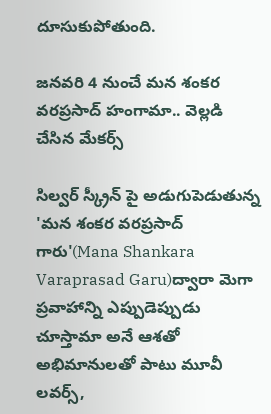దూసుకుపోతుంది.

జనవరి 4 నుంచే మన శంకర వరప్రసాద్ హంగామా.. వెల్లడి చేసిన మేకర్స్

సిల్వర్ స్క్రీన్ పై అడుగుపెడుతున్న 'మన శంకర వరప్రసాద్ గారు'(Mana Shankara Varaprasad Garu)ద్వారా మెగా ప్రవాహాన్ని ఎప్పుడెప్పుడు చూస్తామా అనే ఆశతో అభిమానులతో పాటు మూవీ లవర్స్,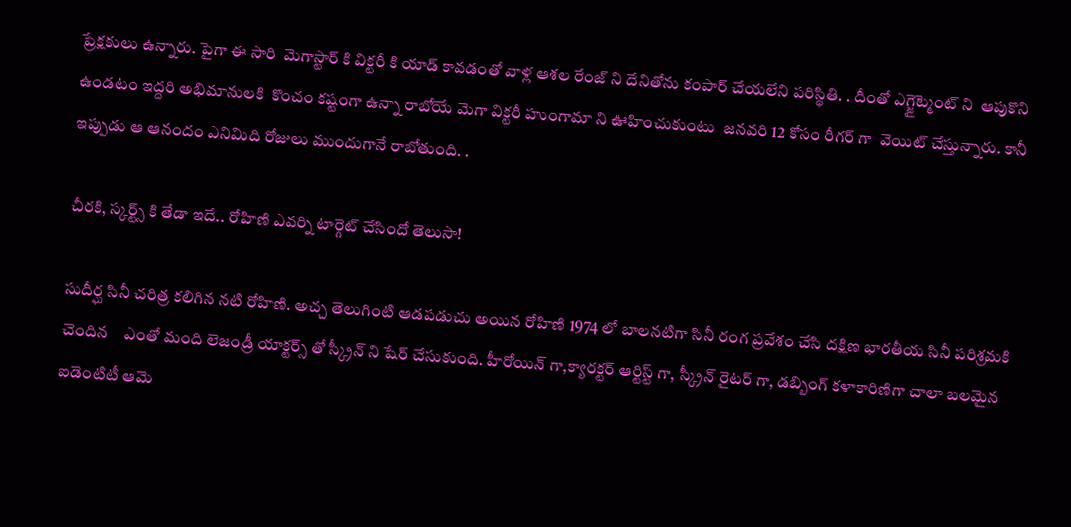ప్రేక్షకులు ఉన్నారు. పైగా ఈ సారి  మెగాస్టార్ కి విక్టరీ కి యాడ్ కావడంతో వాళ్ల ఆశల రేంజ్ ని దేనితోను కంపార్ చేయలేని పరిస్థితి. . దీంతో ఎగ్జైట్మెంట్ ని  ఆపుకొని ఉండటం ఇద్దరి అభిమానులకి  కొంచం కష్టంగా ఉన్నా రాబోయే మెగా విక్టరీ హుంగామా ని ఊహించుకుంటు  జనవరి 12 కోసం రీగర్ గా  వెయిట్ చేస్తున్నారు. కానీ ఇప్పుడు ఆ ఆనందం ఎనిమిది రోజులు ముందుగానే రాబోతుంది. .

చీరకి, స్కర్ట్స్ కి తేడా ఇదే.. రోహిణి ఎవర్ని టార్గెట్ చేసిందో తెలుసా!

సుదీర్ఘ సినీ చరిత్ర కలిగిన నటి రోహిణి. అచ్చ తెలుగింటి ఆడపడుచు అయిన రోహిణి 1974 లో బాలనటిగా సినీ రంగ ప్రవేశం చేసి దక్షిణ భారతీయ సినీ పరిశ్రమకి చెందిన    ఎంతో మంది లెజండ్రీ యాక్టర్స్ తో స్క్రీన్ ని షేర్ చేసుకుంది. హీరోయిన్ గా,క్యారక్టర్ ఆర్టిస్ట్ గా, స్క్రీన్ రైటర్ గా, డబ్బింగ్ కళాకారిణిగా చాలా బలమైన ఐడెంటిటీ ఆమె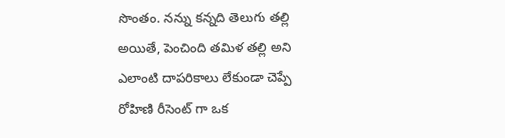సొంతం. నన్ను కన్నది తెలుగు తల్లి అయితే, పెంచింది తమిళ తల్లి అని ఎలాంటి దాపరికాలు లేకుండా చెప్పే రోహిణి రీసెంట్ గా ఒక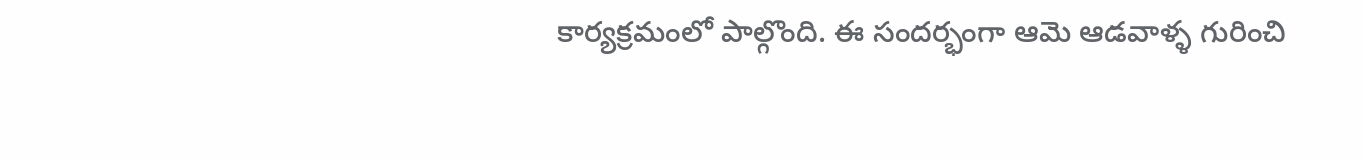కార్యక్రమంలో పాల్గొంది. ఈ సందర్భంగా ఆమె ఆడవాళ్ళ గురించి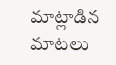మాట్లాడిన మాటలు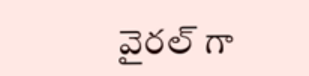వైరల్ గా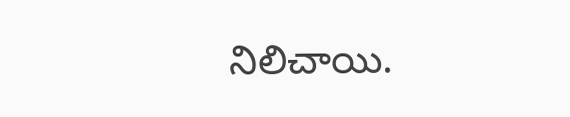నిలిచాయి.